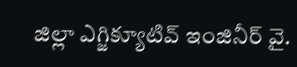జిల్లా ఎగ్జిక్యూటివ్ ఇంజినీర్ వై.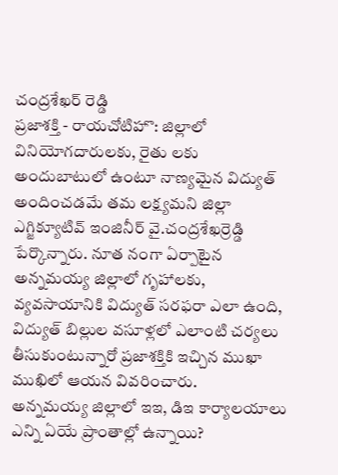చంద్రశేఖర్ రెడ్డి
ప్రజాశక్తి - రాయచోటిహొ: జిల్లాలో వినియోగదారులకు, రైతు లకు అందుబాటులో ఉంటూ నాణ్యమైన విద్యుత్ అందించడమే తమ లక్ష్యమని జిల్లా ఎగ్జిక్యూటివ్ ఇంజినీర్ వై.చంద్రశేఖర్రెడ్డి పేర్కొన్నారు. నూత నంగా ఏర్పాటైన అన్నమయ్య జిల్లాలో గృహాలకు, వ్యవసాయానికి విద్యుత్ సరఫరా ఎలా ఉంది, విద్యుత్ బిల్లుల వసూళ్లలో ఎలాంటి చర్యలు తీసుకుంటున్నారో ప్రజాశక్తికి ఇచ్చిన ముఖా ముఖిలో ఆయన వివరించారు.
అన్నమయ్య జిల్లాలో ఇఇ, డిఇ కార్యాలయాలు ఎన్ని ఏయే ప్రాంతాల్లో ఉన్నాయి?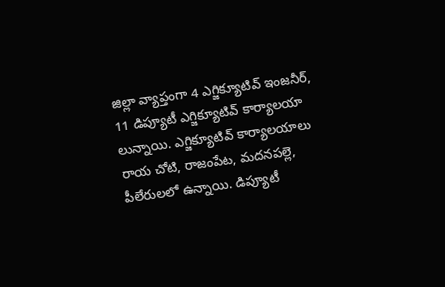జిల్లా వ్యాప్తంగా 4 ఎగ్జిక్యూటివ్ ఇంజనీర్, 11 డిప్యూటీ ఎగ్జిక్యూటివ్ కార్యాలయా లున్నాయి. ఎగ్జిక్యూటివ్ కార్యాలయాలు రాయ చోటి, రాజంపేట, మదనపల్లె, పీలేరులలో ఉన్నాయి. డిప్యూటీ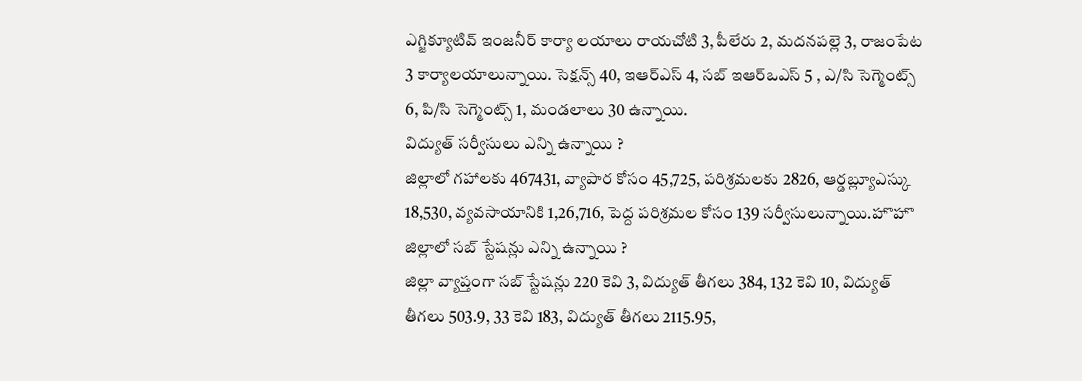ఎగ్జిక్యూటివ్ ఇంజనీర్ కార్యా లయాలు రాయచోటి 3, పీలేరు 2, మదనపల్లె 3, రాజంపేట 3 కార్యాలయాలున్నాయి. సెక్షన్స్ 40, ఇఆర్ఎస్ 4, సబ్ ఇఆర్ఒఎస్ 5 , ఎ/సి సెగ్మెంట్స్ 6, పి/సి సెగ్మెంట్స్ 1, మండలాలు 30 ఉన్నాయి.
విద్యుత్ సర్వీసులు ఎన్ని ఉన్నాయి ?
జిల్లాలో గహాలకు 467431, వ్యాపార కోసం 45,725, పరిశ్రమలకు 2826, ఆర్డబ్ల్యూఎస్కు 18,530, వ్యవసాయానికి 1,26,716, పెద్ద పరిశ్రమల కోసం 139 సర్వీసులున్నాయి.హొహొ
జిల్లాలో సబ్ స్టేషన్లు ఎన్ని ఉన్నాయి ?
జిల్లా వ్యాప్తంగా సబ్ స్టేషన్లు 220 కెవి 3, విద్యుత్ తీగలు 384, 132 కెవి 10, విద్యుత్ తీగలు 503.9, 33 కెవి 183, విద్యుత్ తీగలు 2115.95,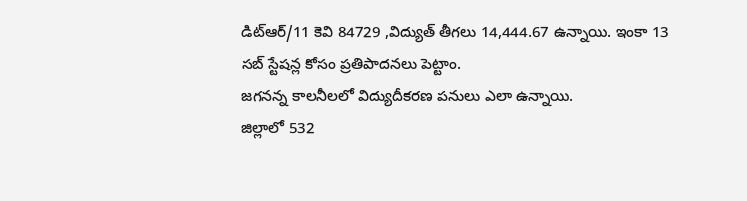డిట్ఆర్/11 కెవి 84729 ,విద్యుత్ తీగలు 14,444.67 ఉన్నాయి. ఇంకా 13 సబ్ స్టేషన్ల కోసం ప్రతిపాదనలు పెట్టాం.
జగనన్న కాలనీలలో విద్యుదీకరణ పనులు ఎలా ఉన్నాయి.
జిల్లాలో 532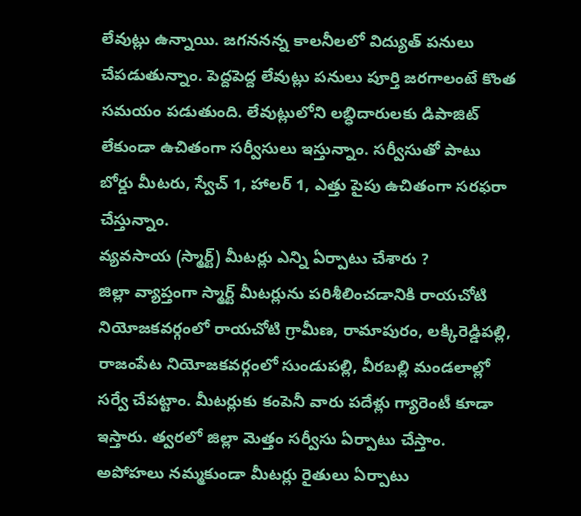లేవుట్లు ఉన్నాయి. జగననన్న కాలనీలలో విద్యుత్ పనులు చేపడుతున్నాం. పెద్దపెద్ద లేవుట్లు పనులు పూర్తి జరగాలంటే కొంత సమయం పడుతుంది. లేవుట్లులోని లబ్ధిదారులకు డిపాజిట్ లేకుండా ఉచితంగా సర్వీసులు ఇస్తున్నాం. సర్వీసుతో పాటు బోర్డు మీటరు, స్వేచ్ 1, హాలర్ 1, ఎత్తు పైపు ఉచితంగా సరఫరా చేస్తున్నాం.
వ్యవసాయ (స్మార్ట్) మీటర్లు ఎన్ని ఏర్పాటు చేశారు ?
జిల్లా వ్యాప్తంగా స్మార్ట్ మీటర్లును పరిశీలించడానికి రాయచోటి నియోజకవర్గంలో రాయచోటి గ్రామీణ, రామాపురం, లక్కిరెడ్డిపల్లి, రాజంపేట నియోజకవర్గంలో సుండుపల్లి, వీరబల్లి మండలాల్లో సర్వే చేపట్టాం. మీటర్లుకు కంపెనీ వారు పదేళ్లు గ్యారెంటీ కూడా ఇస్తారు. త్వరలో జిల్లా మెత్తం సర్వీసు ఏర్పాటు చేస్తాం. అపోహలు నమ్మకుండా మీటర్లు రైతులు ఏర్పాటు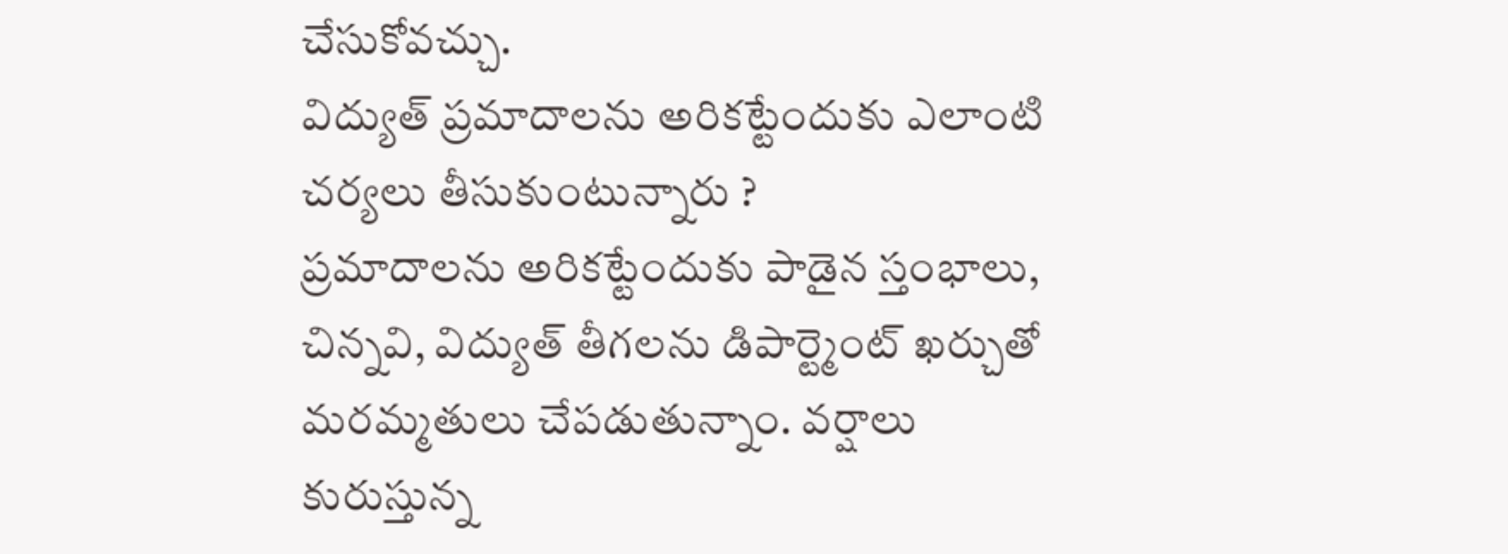చేసుకోవచ్చు.
విద్యుత్ ప్రమాదాలను అరికట్టేందుకు ఎలాంటి చర్యలు తీసుకుంటున్నారు ?
ప్రమాదాలను అరికట్టేందుకు పాడైన స్తంభాలు, చిన్నవి, విద్యుత్ తీగలను డిపార్ట్మెంట్ ఖర్చుతో మరమ్మతులు చేపడుతున్నాం. వర్షాలు కురుస్తున్న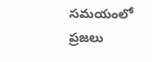సమయంలో ప్రజలు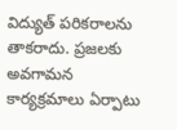విద్యుత్ పరికరాలను తాకరాదు. ప్రజలకు అవగామన కార్యక్రమాలు ఏర్పాటు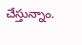చేస్తున్నాం.